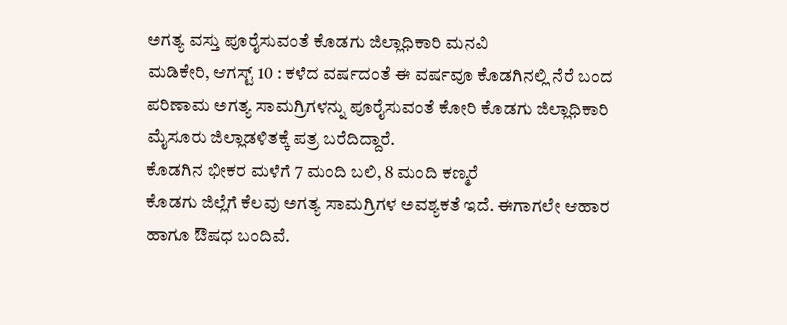ಅಗತ್ಯ ವಸ್ತು ಪೂರೈಸುವಂತೆ ಕೊಡಗು ಜಿಲ್ಲಾಧಿಕಾರಿ ಮನವಿ
ಮಡಿಕೇರಿ, ಆಗಸ್ಟ್ 10 : ಕಳೆದ ವರ್ಷದಂತೆ ಈ ವರ್ಷವೂ ಕೊಡಗಿನಲ್ಲಿ ನೆರೆ ಬಂದ ಪರಿಣಾಮ ಅಗತ್ಯ ಸಾಮಗ್ರಿಗಳನ್ನು ಪೂರೈಸುವಂತೆ ಕೋರಿ ಕೊಡಗು ಜಿಲ್ಲಾಧಿಕಾರಿ ಮೈಸೂರು ಜಿಲ್ಲಾಡಳಿತಕ್ಕೆ ಪತ್ರ ಬರೆದಿದ್ದಾರೆ.
ಕೊಡಗಿನ ಭೀಕರ ಮಳೆಗೆ 7 ಮಂದಿ ಬಲಿ, 8 ಮಂದಿ ಕಣ್ಮರೆ
ಕೊಡಗು ಜಿಲ್ಲೆಗೆ ಕೆಲವು ಅಗತ್ಯ ಸಾಮಗ್ರಿಗಳ ಅವಶ್ಯಕತೆ ಇದೆ. ಈಗಾಗಲೇ ಆಹಾರ ಹಾಗೂ ಔಷಧ ಬಂದಿವೆ.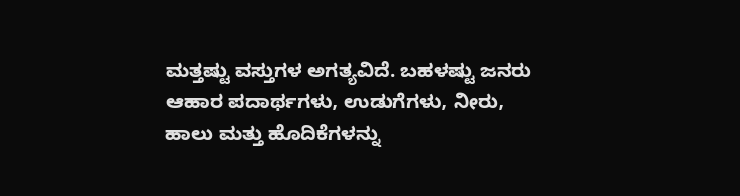ಮತ್ತಷ್ಟು ವಸ್ತುಗಳ ಅಗತ್ಯವಿದೆ. ಬಹಳಷ್ಟು ಜನರು ಆಹಾರ ಪದಾರ್ಥಗಳು, ಉಡುಗೆಗಳು, ನೀರು, ಹಾಲು ಮತ್ತು ಹೊದಿಕೆಗಳನ್ನು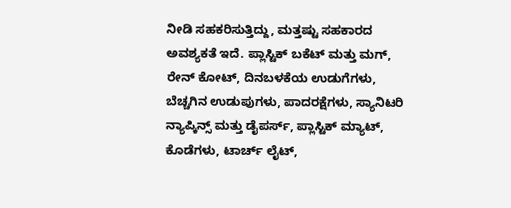ನೀಡಿ ಸಹಕರಿಸುತ್ತಿದ್ದು, ಮತ್ತಷ್ಟು ಸಹಕಾರದ ಅವಶ್ಯಕತೆ ಇದೆ. ಪ್ಲಾಸ್ಟಿಕ್ ಬಕೆಟ್ ಮತ್ತು ಮಗ್, ರೇನ್ ಕೋಟ್, ದಿನಬಳಕೆಯ ಉಡುಗೆಗಳು, ಬೆಚ್ಚಗಿನ ಉಡುಪುಗಳು, ಪಾದರಕ್ಷೆಗಳು, ಸ್ಯಾನಿಟರಿ ನ್ಯಾಪ್ಕಿನ್ಸ್ ಮತ್ತು ಡೈಪರ್ಸ್, ಪ್ಲಾಸ್ಟಿಕ್ ಮ್ಯಾಟ್, ಕೊಡೆಗಳು, ಟಾರ್ಚ್ ಲೈಟ್,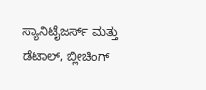ಸ್ಯಾನಿಟೈಜರ್ಸ್ ಮತ್ತು ಡೆಟಾಲ್, ಬ್ಲೀಚಿಂಗ್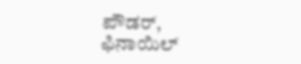ಪೌಡರ್, ಫಿನಾಯಿಲ್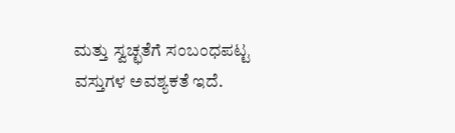ಮತ್ತು ಸ್ವಚ್ಛತೆಗೆ ಸಂಬಂಧಪಟ್ಟ ವಸ್ತುಗಳ ಅವಶ್ಯಕತೆ ಇದೆ.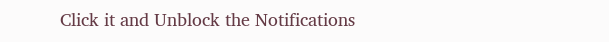Click it and Unblock the Notifications